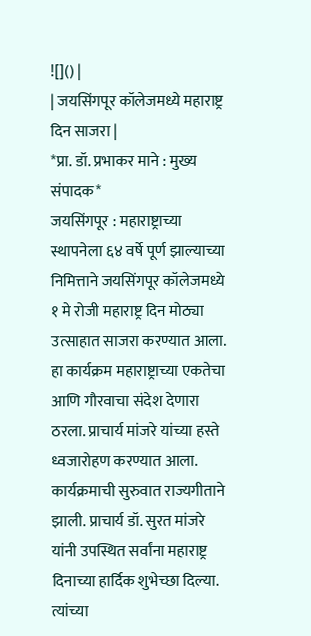![]() |
| जयसिंगपूर कॉलेजमध्ये महाराष्ट्र दिन साजरा |
*प्रा. डॉ. प्रभाकर माने : मुख्य संपादक*
जयसिंगपूर : महाराष्ट्राच्या स्थापनेला ६४ वर्षे पूर्ण झाल्याच्या निमित्ताने जयसिंगपूर कॉलेजमध्ये १ मे रोजी महाराष्ट्र दिन मोठ्या उत्साहात साजरा करण्यात आला. हा कार्यक्रम महाराष्ट्राच्या एकतेचा आणि गौरवाचा संदेश देणारा ठरला. प्राचार्य मांजरे यांच्या हस्ते ध्वजारोहण करण्यात आला.
कार्यक्रमाची सुरुवात राज्यगीताने झाली. प्राचार्य डॉ. सुरत मांजरे यांनी उपस्थित सर्वांना महाराष्ट्र दिनाच्या हार्दिक शुभेच्छा दिल्या. त्यांच्या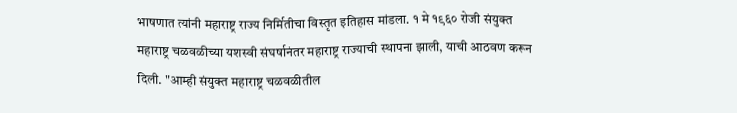भाषणात त्यांनी महाराष्ट्र राज्य निर्मितीचा विस्तृत इतिहास मांडला. १ मे १९६० रोजी संयुक्त महाराष्ट्र चळवळीच्या यशस्वी संघर्षानंतर महाराष्ट्र राज्याची स्थापना झाली, याची आठवण करून दिली. "आम्ही संयुक्त महाराष्ट्र चळवळीतील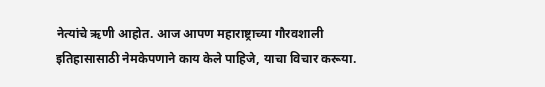नेत्यांचे ऋणी आहोत. आज आपण महाराष्ट्राच्या गौरवशाली इतिहासासाठी नेमकेपणाने काय केले पाहिजे, याचा विचार करूया.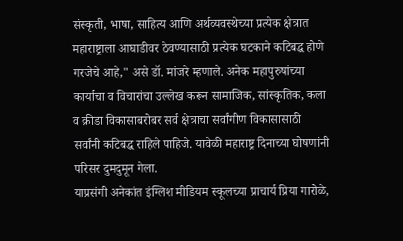संस्कृती, भाषा, साहित्य आणि अर्थव्यवस्थेच्या प्रत्येक क्षेत्रात महाराष्ट्राला आघाडीवर ठेवण्यासाठी प्रत्येक घटकाने कटिबद्ध होणे गरजेचे आहे," असे डॉ. मांजरे म्हणाले. अनेक महापुरुषांच्या कार्याचा व विचारांचा उल्लेख करून सामाजिक, सांस्कृतिक, कला व क्रीडा विकासाबरोबर सर्व क्षेत्राचा सर्वांगीण विकासासाठी सर्वांनी कटिबद्ध राहिले पाहिजे. यावेळी महाराष्ट्र दिनाच्या घोषणांनी परिसर दुमदुमून गेला.
याप्रसंगी अनेकांत इंग्लिश मीडियम स्कूलच्या प्राचार्य प्रिया गारोळे,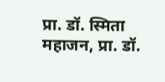प्रा. डॉ. स्मिता महाजन, प्रा. डॉ.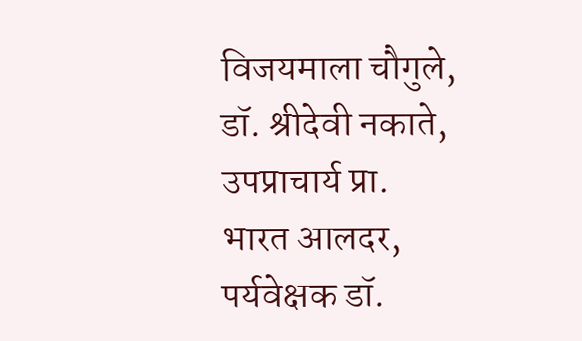विजयमाला चौगुले, डॉ. श्रीदेवी नकाते, उपप्राचार्य प्रा. भारत आलदर, पर्यवेक्षक डॉ.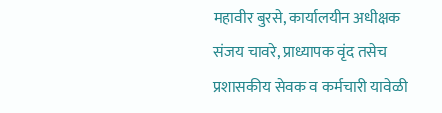महावीर बुरसे, कार्यालयीन अधीक्षक संजय चावरे, प्राध्यापक वृंद तसेच प्रशासकीय सेवक व कर्मचारी यावेळी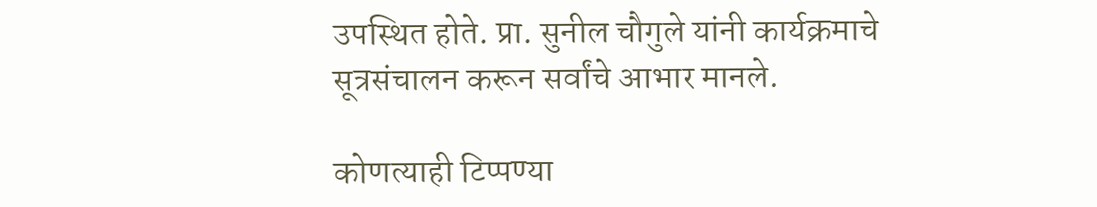उपस्थित होते. प्रा. सुनील चौगुले यांनी कार्यक्रमाचे सूत्रसंचालन करून सर्वांचे आभार मानले.

कोणत्याही टिप्पण्या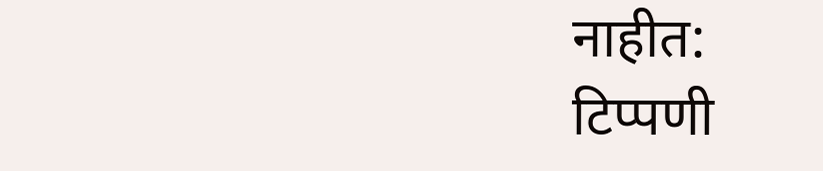नाहीत:
टिप्पणी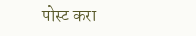पोस्ट करा